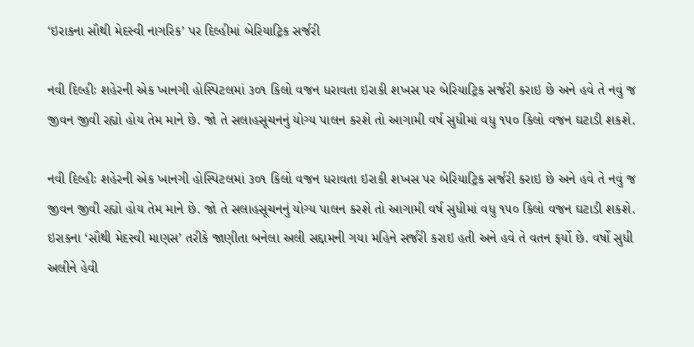‘ઇરાકના સૌથી મેદસ્વી નાગરિક’ પર દિલ્હીમાં બેરિયાટ્રિક સર્જરી

નવી દિલ્હીઃ શહેરની એક ખાનગી હોસ્પિટલમાં ૩૦૧ કિલો વજન ધરાવતા ઇરાકી શખસ પર બેરિયાટ્રિક સર્જરી કરાઇ છે અને હવે તે નવું જ જીવન જીવી રહ્યો હોય તેમ માને છે. જો તે સલાહસૂચનનું યોગ્ય પાલન કરશે તો આગામી વર્ષ સુધીમાં વધુ ૧૫૦ કિલો વજન ઘટાડી શકશે.

નવી દિલ્હીઃ શહેરની એક ખાનગી હોસ્પિટલમાં ૩૦૧ કિલો વજન ધરાવતા ઇરાકી શખસ પર બેરિયાટ્રિક સર્જરી કરાઇ છે અને હવે તે નવું જ જીવન જીવી રહ્યો હોય તેમ માને છે. જો તે સલાહસૂચનનું યોગ્ય પાલન કરશે તો આગામી વર્ષ સુધીમાં વધુ ૧૫૦ કિલો વજન ઘટાડી શકશે. ઇરાકના ‘સૌથી મેદસ્વી માણસ’ તરીકે જાણીતા બનેલા અલી સદ્દામની ગયા મહિને સર્જરી કરાઇ હતી અને હવે તે વતન ફર્યો છે. વર્ષો સુધી અલીને હેવી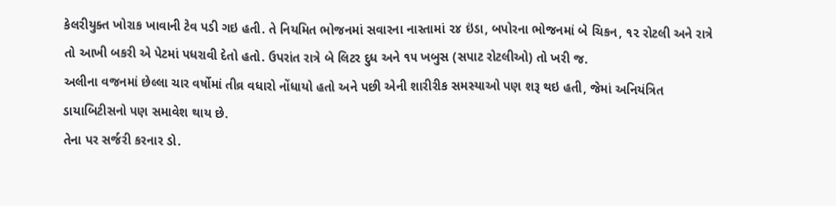કેલરીયુક્ત ખોરાક ખાવાની ટેવ પડી ગઇ હતી. તે નિયમિત ભોજનમાં સવારના નાસ્તામાં ૨૪ ઇંડા, બપોરના ભોજનમાં બે ચિકન, ૧૨ રોટલી અને રાત્રે તો આખી બકરી એ પેટમાં પધરાવી દેતો હતો. ઉપરાંત રાત્રે બે લિટર દુધ અને ૧૫ ખબુસ (સપાટ રોટલીઓ) તો ખરી જ.
અલીના વજનમાં છેલ્લા ચાર વર્ષોમાં તીવ્ર વધારો નોંધાયો હતો અને પછી એની શારીરીક સમસ્યાઓ પણ શરૂ થઇ હતી, જેમાં અનિયંત્રિત ડાયાબિટીસનો પણ સમાવેશ થાય છે.
તેના પર સર્જરી કરનાર ડો.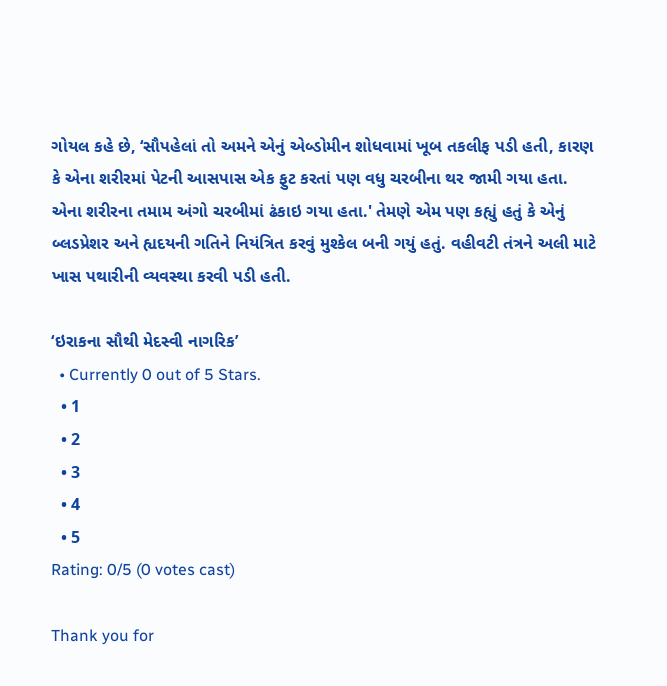ગોયલ કહે છે, ‘સૌપહેલાં તો અમને એનું એબ્ડોમીન શોધવામાં ખૂબ તકલીફ પડી હતી, કારણ કે એના શરીરમાં પેટની આસપાસ એક ફુટ કરતાં પણ વધુ ચરબીના થર જામી ગયા હતા. એના શરીરના તમામ અંગો ચરબીમાં ઢંકાઇ ગયા હતા.' તેમણે એમ પણ કહ્યું હતું કે એનું બ્લડપ્રેશર અને હ્યદયની ગતિને નિયંત્રિત કરવું મુશ્કેલ બની ગયું હતું. વહીવટી તંત્રને અલી માટે ખાસ પથારીની વ્યવસ્થા કરવી પડી હતી.

‘ઇરાકના સૌથી મેદસ્વી નાગરિક’
  • Currently 0 out of 5 Stars.
  • 1
  • 2
  • 3
  • 4
  • 5
Rating: 0/5 (0 votes cast)

Thank you for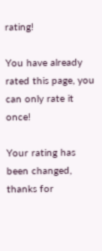rating!

You have already rated this page, you can only rate it once!

Your rating has been changed, thanks for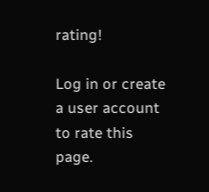rating!

Log in or create a user account to rate this page.